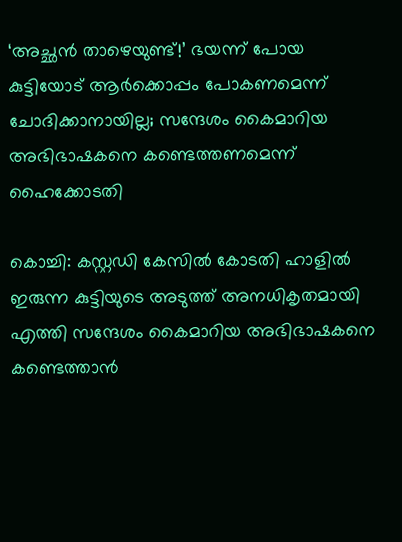‘അച്ഛന്‍ താഴെയുണ്ട്!’ ഭയന്ന് പോയ കുട്ടിയോട് ആര്‍ക്കൊപ്പം പോകണമെന്ന് ചോദിക്കാനായില്ല; സന്ദേശം കൈമാറിയ അഭിഭാഷകനെ കണ്ടെത്തണമെന്ന് ഹൈക്കോടതി

കൊച്ചി: കസ്റ്റഡി കേസില്‍ കോടതി ഹാളില്‍ ഇരുന്ന കുട്ടിയുടെ അടുത്ത് അനധികൃതമായി എത്തി സന്ദേശം കൈമാറിയ അഭിഭാഷകനെ കണ്ടെത്താന്‍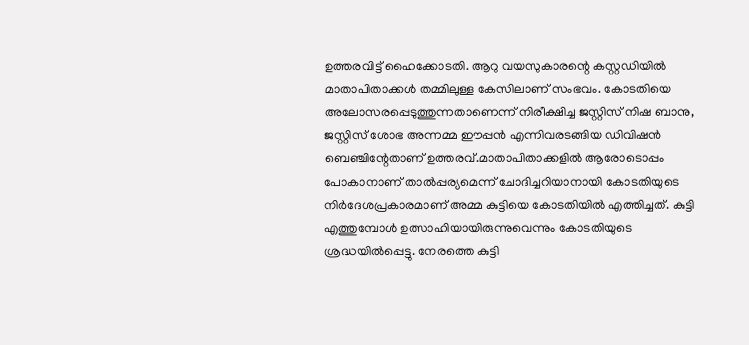ഉത്തരവിട്ട് ഹൈക്കോടതി. ആറു വയസുകാരന്റെ കസ്റ്റഡിയില്‍ മാതാപിതാക്കള്‍ തമ്മിലുള്ള കേസിലാണ് സംഭവം. കോടതിയെ അലോസരപ്പെടുത്തുന്നതാണെന്ന് നിരീക്ഷിച്ച ജസ്റ്റിസ് നിഷ ബാനു, ജസ്റ്റിസ് ശോഭ അന്നമ്മ ഈപ്പന്‍ എന്നിവരടങ്ങിയ ഡിവിഷന്‍ ബെഞ്ചിന്റേതാണ് ഉത്തരവ്.മാതാപിതാക്കളില്‍ ആരോടൊപ്പം പോകാനാണ് താല്‍പ്പര്യമെന്ന് ചോദിച്ചറിയാനായി കോടതിയുടെ നിര്‍ദേശപ്രകാരമാണ് അമ്മ കുട്ടിയെ കോടതിയില്‍ എത്തിച്ചത്. കുട്ടി എത്തുമ്പോള്‍ ഉത്സാഹിയായിരുന്നുവെന്നും കോടതിയുടെ ശ്രദ്ധയില്‍പ്പെട്ടു. നേരത്തെ കുട്ടി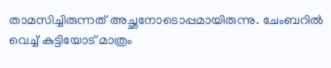താമസിച്ചിരുന്നത് അച്ഛനോടൊപ്പമായിരുന്നു. ചേംബറില്‍ വെച്ച് കുട്ടിയോട് മാത്രം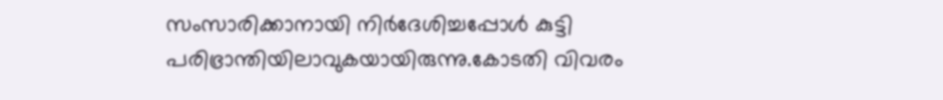സംസാരിക്കാനായി നിര്‍ദേശിച്ചപ്പോള്‍ കുട്ടി പരിഭ്രാന്തിയിലാവുകയായിരുന്നു.കോടതി വിവരം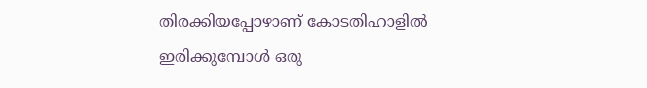തിരക്കിയപ്പോഴാണ് കോടതിഹാളില്‍ ഇരിക്കുമ്പോള്‍ ഒരു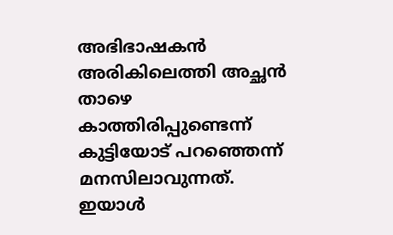അഭിഭാഷകന്‍ അരികിലെത്തി അച്ഛന്‍ താഴെ കാത്തിരിപ്പുണ്ടെന്ന് കുട്ടിയോട് പറഞ്ഞെന്ന് മനസിലാവുന്നത്. ഇയാള്‍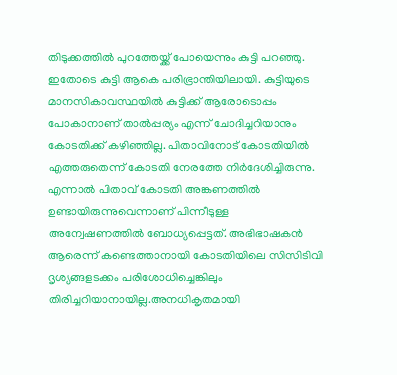തിടുക്കത്തില്‍ പുറത്തേയ്ക്ക് പോയെന്നും കുട്ടി പറഞ്ഞു. ഇതോടെ കുട്ടി ആകെ പരിഭ്രാന്തിയിലായി. കുട്ടിയുടെ മാനസികാവസ്ഥയില്‍ കുട്ടിക്ക് ആരോടൊപ്പം പോകാനാണ് താല്‍പ്പര്യം എന്ന് ചോദിച്ചറിയാനും കോടതിക്ക് കഴിഞ്ഞില്ല. പിതാവിനോട് കോടതിയില്‍ എത്തരുതെന്ന് കോടതി നേരത്തേ നിര്‍ദേശിച്ചിരുന്നു. എന്നാല്‍ പിതാവ് കോടതി അങ്കണത്തില്‍ ഉണ്ടായിരുന്നുവെന്നാണ് പിന്നീടുള്ള അന്വേഷണത്തില്‍ ബോധ്യപ്പെട്ടത്. അഭിഭാഷകന്‍ ആരെന്ന് കണ്ടെത്താനായി കോടതിയിലെ സിസിടിവി ദൃശ്യങ്ങളടക്കം പരിശോധിച്ചെങ്കിലും തിരിച്ചറിയാനായില്ല.അനധികൃതമായി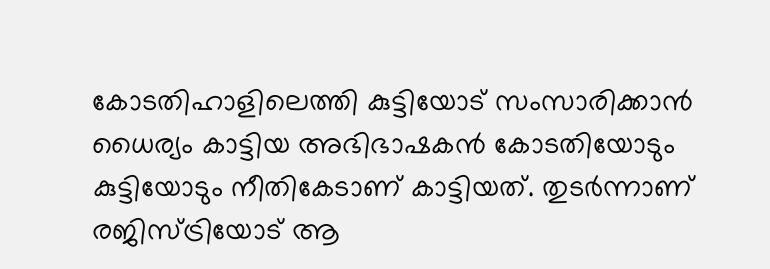കോടതിഹാളിലെത്തി കുട്ടിയോട് സംസാരിക്കാന്‍ ധൈര്യം കാട്ടിയ അഭിഭാഷകന്‍ കോടതിയോടും കുട്ടിയോടും നീതികേടാണ് കാട്ടിയത്. തുടര്‍ന്നാണ് രജിസ്ട്രിയോട് ആ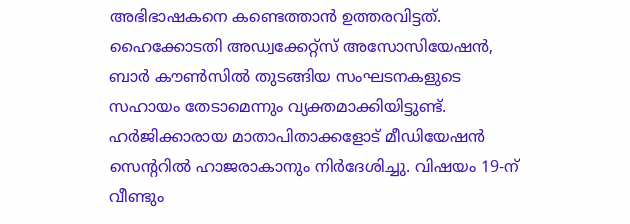അഭിഭാഷകനെ കണ്ടെത്താന്‍ ഉത്തരവിട്ടത്. ഹൈക്കോടതി അഡ്വക്കേറ്റ്‌സ് അസോസിയേഷന്‍, ബാര്‍ കൗണ്‍സില്‍ തുടങ്ങിയ സംഘടനകളുടെ സഹായം തേടാമെന്നും വ്യക്തമാക്കിയിട്ടുണ്ട്. ഹര്‍ജിക്കാരായ മാതാപിതാക്കളോട് മീഡിയേഷന്‍ സെന്ററില്‍ ഹാജരാകാനും നിര്‍ദേശിച്ചു. വിഷയം 19-ന് വീണ്ടും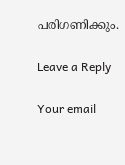പരിഗണിക്കും.

Leave a Reply

Your email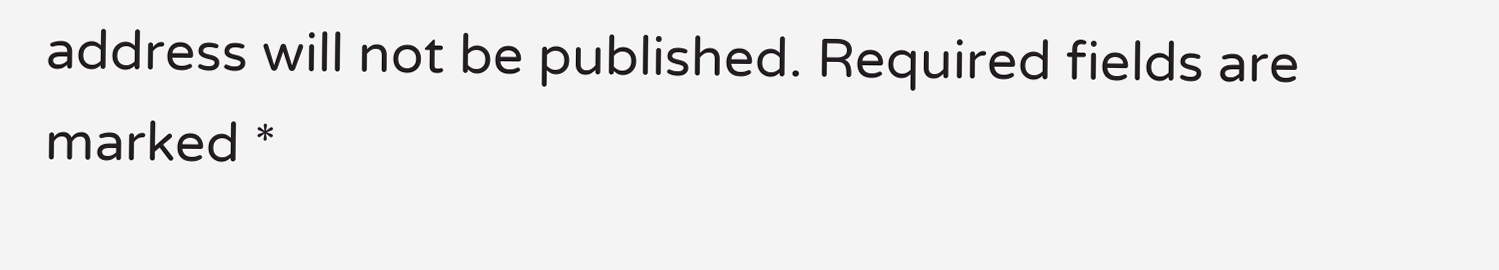address will not be published. Required fields are marked *